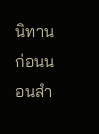นิทานก่อนนอนสำ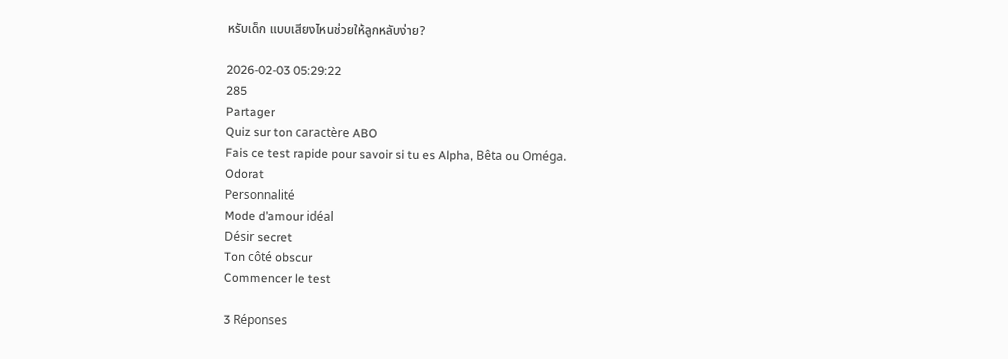หรับเด็ก แบบเสียงไหนช่วยให้ลูกหลับง่าย?

2026-02-03 05:29:22
285
Partager
Quiz sur ton caractère ABO
Fais ce test rapide pour savoir si tu es Alpha, Bêta ou Oméga.
Odorat
Personnalité
Mode d’amour idéal
Désir secret
Ton côté obscur
Commencer le test

3 Réponses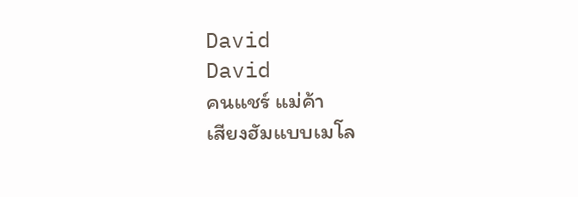David
David
คนแชร์ แม่ค้า
เสียงฮัมแบบเมโล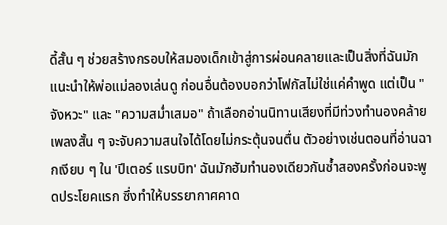ดี้สั้น ๆ ช่วยสร้างกรอบให้สมองเด็กเข้าสู่การผ่อนคลายและเป็นสิ่งที่ฉันมักแนะนำให้พ่อแม่ลองเล่นดู ก่อนอื่นต้องบอกว่าโฟกัสไม่ใช่แค่คำพูด แต่เป็น "จังหวะ" และ "ความสม่ำเสมอ" ถ้าเลือกอ่านนิทานเสียงที่มีท่วงทำนองคล้ายเพลงสั้น ๆ จะจับความสนใจได้โดยไม่กระตุ้นจนตื่น ตัวอย่างเช่นตอนที่อ่านฉากเงียบ ๆ ใน 'ปีเตอร์ แรบบิท' ฉันมักฮัมทำนองเดียวกันซ้ำสองครั้งก่อนจะพูดประโยคแรก ซึ่งทำให้บรรยากาศคาด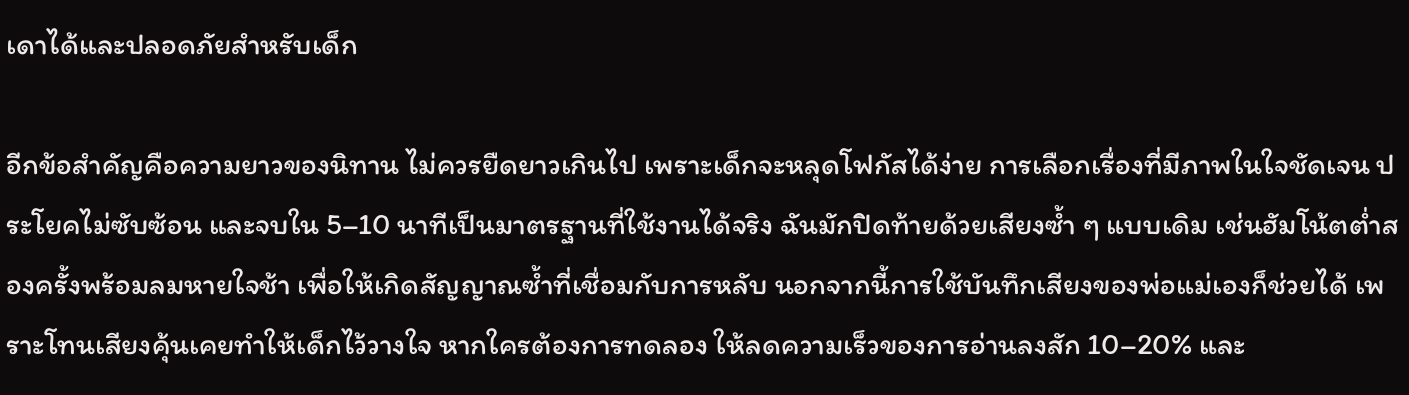เดาได้และปลอดภัยสำหรับเด็ก

อีกข้อสำคัญคือความยาวของนิทาน ไม่ควรยืดยาวเกินไป เพราะเด็กจะหลุดโฟกัสได้ง่าย การเลือกเรื่องที่มีภาพในใจชัดเจน ประโยคไม่ซับซ้อน และจบใน 5–10 นาทีเป็นมาตรฐานที่ใช้งานได้จริง ฉันมักปิดท้ายด้วยเสียงซ้ำ ๆ แบบเดิม เช่นฮัมโน้ตต่ำสองครั้งพร้อมลมหายใจช้า เพื่อให้เกิดสัญญาณซ้ำที่เชื่อมกับการหลับ นอกจากนี้การใช้บันทึกเสียงของพ่อแม่เองก็ช่วยได้ เพราะโทนเสียงคุ้นเคยทำให้เด็กไว้วางใจ หากใครต้องการทดลอง ให้ลดความเร็วของการอ่านลงสัก 10–20% และ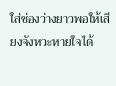ใส่ช่องว่างยาวพอให้เสียงจังหวะหายใจได้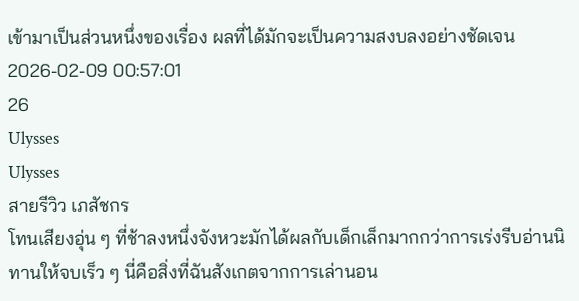เข้ามาเป็นส่วนหนึ่งของเรื่อง ผลที่ได้มักจะเป็นความสงบลงอย่างชัดเจน
2026-02-09 00:57:01
26
Ulysses
Ulysses
สายรีวิว เภสัชกร
โทนเสียงอุ่น ๆ ที่ช้าลงหนึ่งจังหวะมักได้ผลกับเด็กเล็กมากกว่าการเร่งรีบอ่านนิทานให้จบเร็ว ๆ นี่คือสิ่งที่ฉันสังเกตจากการเล่านอน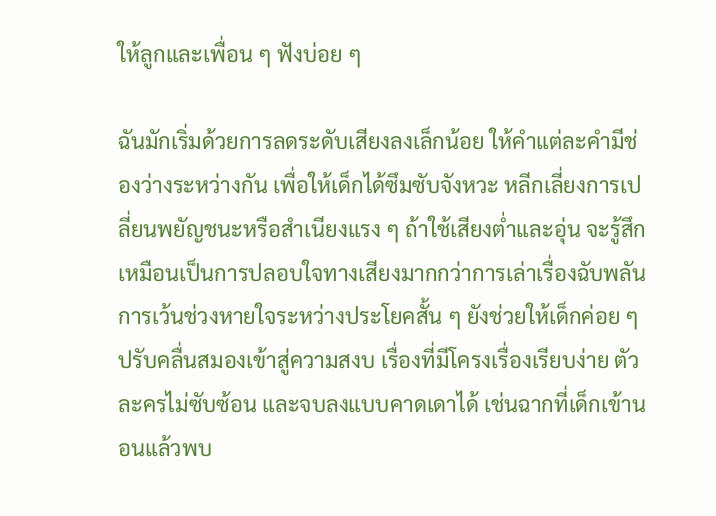ให้ลูกและเพื่อน ๆ ฟังบ่อย ๆ

ฉันมักเริ่มด้วยการลดระดับเสียงลงเล็กน้อย ให้คำแต่ละคำมีช่องว่างระหว่างกัน เพื่อให้เด็กได้ซึมซับจังหวะ หลีกเลี่ยงการเปลี่ยนพยัญชนะหรือสำเนียงแรง ๆ ถ้าใช้เสียงต่ำและอุ่น จะรู้สึกเหมือนเป็นการปลอบใจทางเสียงมากกว่าการเล่าเรื่องฉับพลัน การเว้นช่วงหายใจระหว่างประโยคสั้น ๆ ยังช่วยให้เด็กค่อย ๆ ปรับคลื่นสมองเข้าสู่ความสงบ เรื่องที่มีโครงเรื่องเรียบง่าย ตัวละครไม่ซับซ้อน และจบลงแบบคาดเดาได้ เช่นฉากที่เด็กเข้านอนแล้วพบ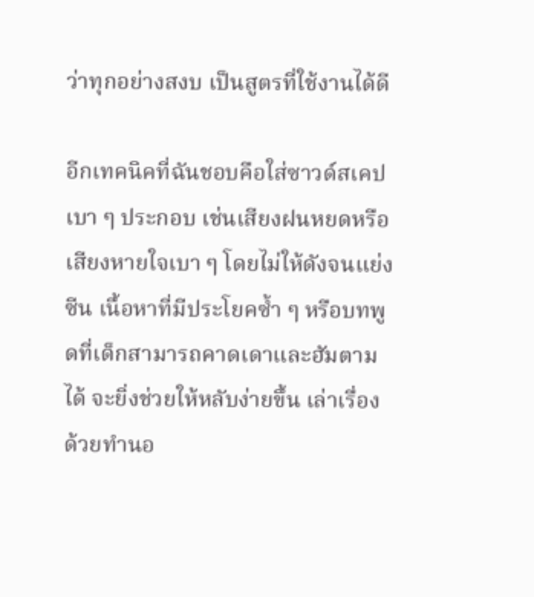ว่าทุกอย่างสงบ เป็นสูตรที่ใช้งานได้ดี

อีกเทคนิคที่ฉันชอบคือใส่ซาวด์สเคปเบา ๆ ประกอบ เช่นเสียงฝนหยดหรือเสียงหายใจเบา ๆ โดยไม่ให้ดังจนแย่งซีน เนื้อหาที่มีประโยคซ้ำ ๆ หรือบทพูดที่เด็กสามารถคาดเดาและฮัมตามได้ จะยิ่งช่วยให้หลับง่ายขึ้น เล่าเรื่องด้วยทำนอ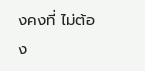งคงที่ ไม่ต้อง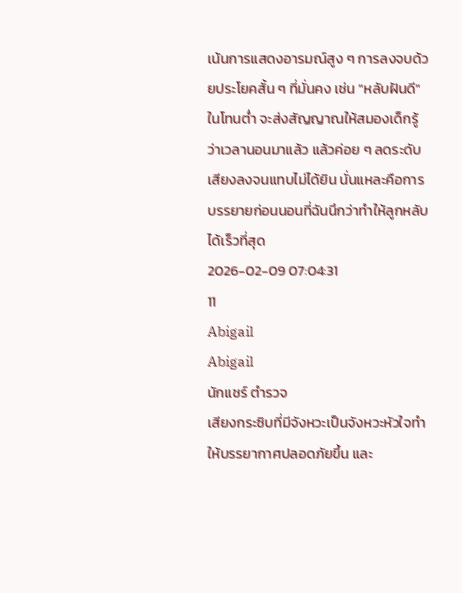เน้นการแสดงอารมณ์สูง ๆ การลงจบด้วยประโยคสั้น ๆ ที่มั่นคง เช่น "หลับฝันดี" ในโทนต่ำ จะส่งสัญญาณให้สมองเด็กรู้ว่าเวลานอนมาแล้ว แล้วค่อย ๆ ลดระดับเสียงลงจนแทบไม่ได้ยิน นั่นแหละคือการบรรยายก่อนนอนที่ฉันนึกว่าทำให้ลูกหลับได้เร็วที่สุด
2026-02-09 07:04:31
11
Abigail
Abigail
นักแชร์ ตำรวจ
เสียงกระซิบที่มีจังหวะเป็นจังหวะหัวใจทำให้บรรยากาศปลอดภัยขึ้น และ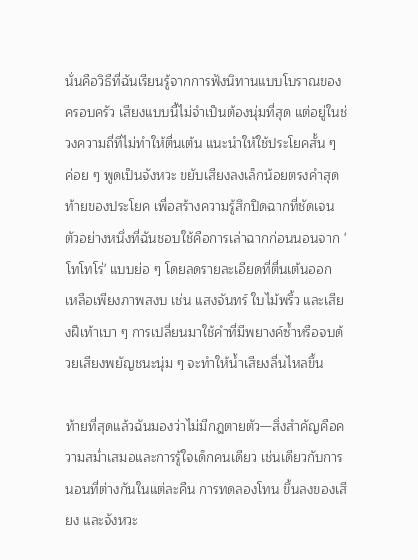นั่นคือวิธีที่ฉันเรียนรู้จากการฟังนิทานแบบโบราณของครอบครัว เสียงแบบนี้ไม่จำเป็นต้องนุ่มที่สุด แต่อยู่ในช่วงความถี่ที่ไม่ทำให้ตื่นเต้น แนะนำให้ใช้ประโยคสั้น ๆ ค่อย ๆ พูดเป็นจังหวะ ขยับเสียงลงเล็กน้อยตรงคำสุดท้ายของประโยค เพื่อสร้างความรู้สึกปิดฉากที่ชัดเจน ตัวอย่างหนึ่งที่ฉันชอบใช้คือการเล่าฉากก่อนนอนจาก 'โทโทโร่' แบบย่อ ๆ โดยลดรายละเอียดที่ตื่นเต้นออก เหลือเพียงภาพสงบ เช่น แสงจันทร์ ใบไม้พริ้ว และเสียงฝีเท้าเบา ๆ การเปลี่ยนมาใช้คำที่มีพยางค์ซ้ำหรือจบด้วยเสียงพยัญชนะนุ่ม ๆ จะทำให้น้ำเสียงลื่นไหลขึ้น

ท้ายที่สุดแล้วฉันมองว่าไม่มีกฎตายตัว—สิ่งสำคัญคือความสม่ำเสมอและการรู้ใจเด็กคนเดียว เช่นเดียวกับการนอนที่ต่างกันในแต่ละคืน การทดลองโทน ขึ้นลงของเสียง และจังหวะ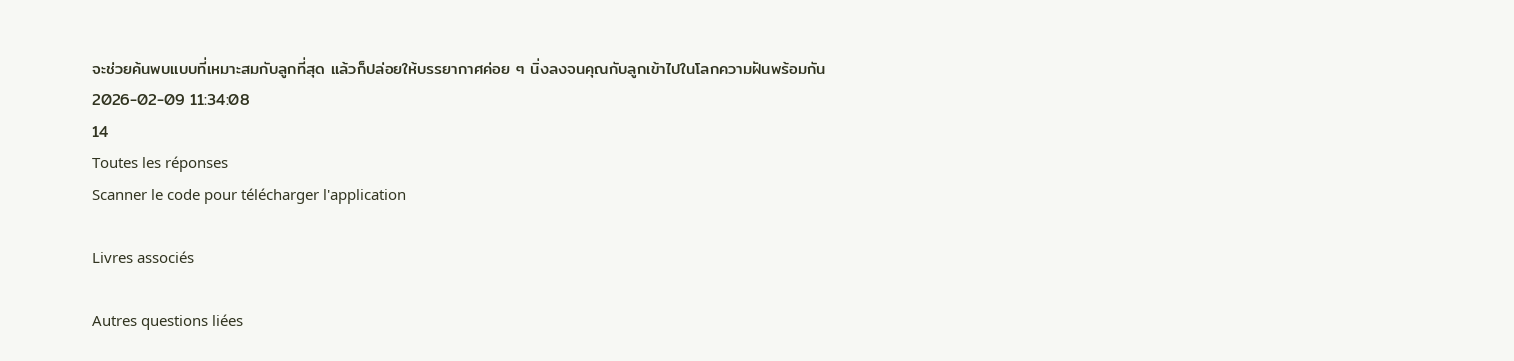จะช่วยค้นพบแบบที่เหมาะสมกับลูกที่สุด แล้วก็ปล่อยให้บรรยากาศค่อย ๆ นิ่งลงจนคุณกับลูกเข้าไปในโลกความฝันพร้อมกัน
2026-02-09 11:34:08
14
Toutes les réponses
Scanner le code pour télécharger l'application

Livres associés

Autres questions liées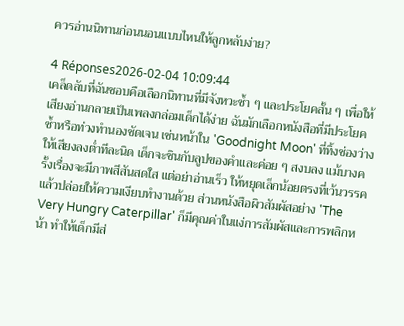ควรอ่านนิทานก่อนนอนแบบไหนให้ลูกหลับง่าย?

4 Réponses2026-02-04 10:09:44
เคล็ดลับที่ฉันชอบคือเลือกนิทานที่มีจังหวะซ้ำ ๆ และประโยคสั้น ๆ เพื่อให้เสียงอ่านกลายเป็นเพลงกล่อมเด็กได้ง่าย ฉันมักเลือกหนังสือที่มีประโยคซ้ำหรือท่วงทำนองชัดเจน เช่นหน้าใน 'Goodnight Moon' ที่ทิ้งช่องว่างให้เสียงลงต่ำทีละนิด เด็กจะชินกับลูปของคำและค่อย ๆ สงบลง แม้บางครั้งเรื่องจะมีภาพสีสันสดใส แต่อย่าอ่านเร็ว ให้หยุดเล็กน้อยตรงที่เว้นวรรคแล้วปล่อยให้ความเงียบทำงานด้วย ส่วนหนังสือผิวสัมผัสอย่าง 'The Very Hungry Caterpillar' ก็มีคุณค่าในแง่การสัมผัสและการพลิกหน้า ทำให้เด็กมีส่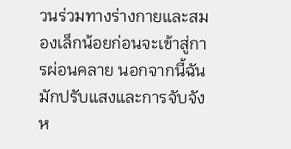วนร่วมทางร่างกายและสมองเล็กน้อยก่อนจะเข้าสู่การผ่อนคลาย นอกจากนี้ฉันมักปรับแสงและการจับจังห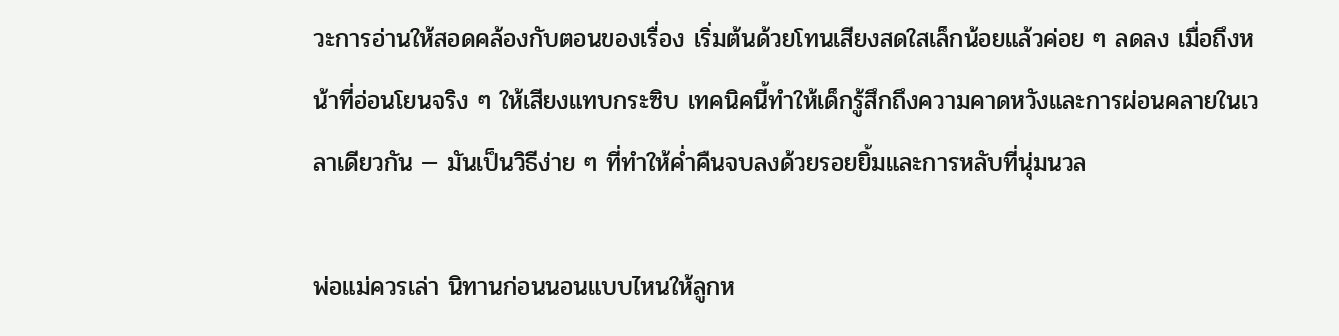วะการอ่านให้สอดคล้องกับตอนของเรื่อง เริ่มต้นด้วยโทนเสียงสดใสเล็กน้อยแล้วค่อย ๆ ลดลง เมื่อถึงหน้าที่อ่อนโยนจริง ๆ ให้เสียงแทบกระซิบ เทคนิคนี้ทำให้เด็กรู้สึกถึงความคาดหวังและการผ่อนคลายในเวลาเดียวกัน — มันเป็นวิธีง่าย ๆ ที่ทำให้ค่ำคืนจบลงด้วยรอยยิ้มและการหลับที่นุ่มนวล

พ่อแม่ควรเล่า นิทานก่อนนอนแบบไหนให้ลูกห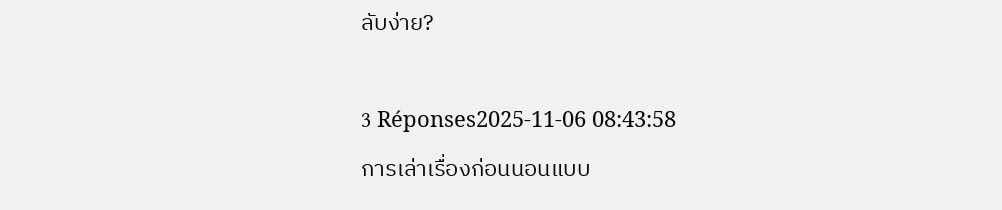ลับง่าย?

3 Réponses2025-11-06 08:43:58
การเล่าเรื่องก่อนนอนแบบ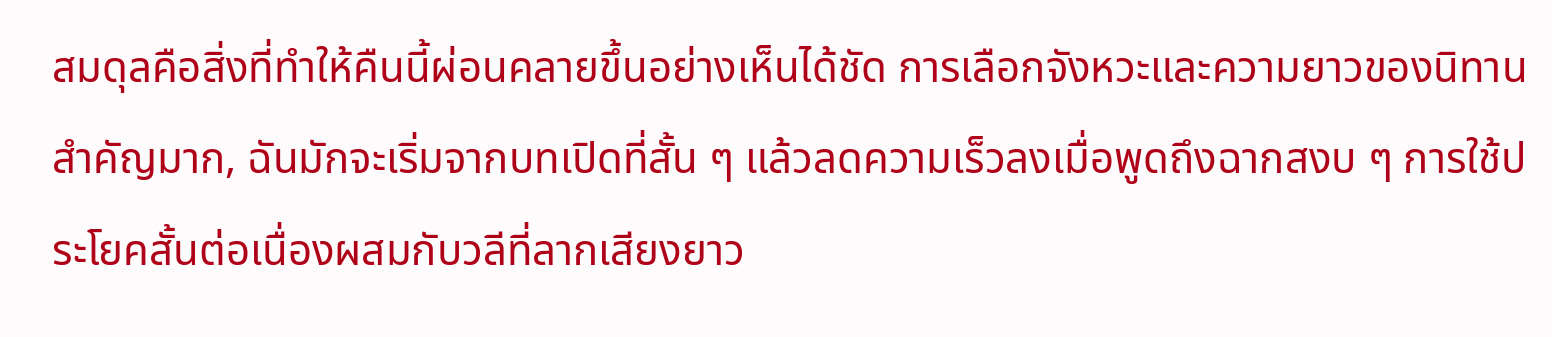สมดุลคือสิ่งที่ทำให้คืนนี้ผ่อนคลายขึ้นอย่างเห็นได้ชัด การเลือกจังหวะและความยาวของนิทานสำคัญมาก, ฉันมักจะเริ่มจากบทเปิดที่สั้น ๆ แล้วลดความเร็วลงเมื่อพูดถึงฉากสงบ ๆ การใช้ประโยคสั้นต่อเนื่องผสมกับวลีที่ลากเสียงยาว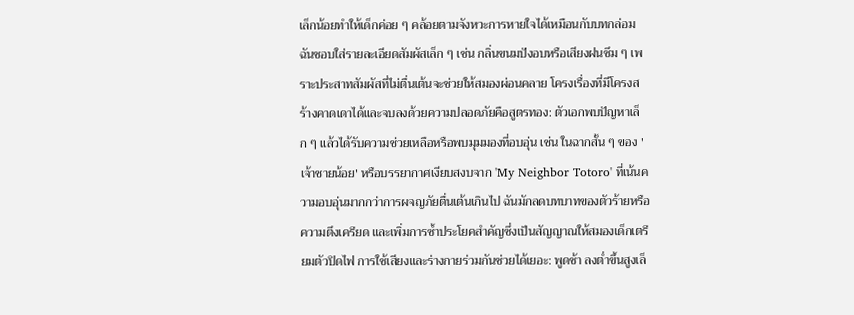เล็กน้อยทำให้เด็กค่อย ๆ คล้อยตามจังหวะการหายใจได้เหมือนกับบทกล่อม ฉันชอบใส่รายละเอียดสัมผัสเล็ก ๆ เช่น กลิ่นขนมปังอบหรือเสียงฝนซึม ๆ เพราะประสาทสัมผัสที่ไม่ตื่นเต้นจะช่วยให้สมองผ่อนคลาย โครงเรื่องที่มีโครงสร้างคาดเดาได้และจบลงด้วยความปลอดภัยคือสูตรทอง: ตัวเอกพบปัญหาเล็ก ๆ แล้วได้รับความช่วยเหลือหรือพบมุมมองที่อบอุ่น เช่น ในฉากสั้น ๆ ของ 'เจ้าชายน้อย' หรือบรรยากาศเงียบสงบจาก 'My Neighbor Totoro' ที่เน้นความอบอุ่นมากกว่าการผจญภัยตื่นเต้นเกินไป ฉันมักลดบทบาทของตัวร้ายหรือความตึงเครียด และเพิ่มการซ้ำประโยคสำคัญซึ่งเป็นสัญญาณให้สมองเด็กเตรียมตัวปิดไฟ การใช้เสียงและร่างกายร่วมกันช่วยได้เยอะ: พูดช้า ลงต่ำขึ้นสูงเล็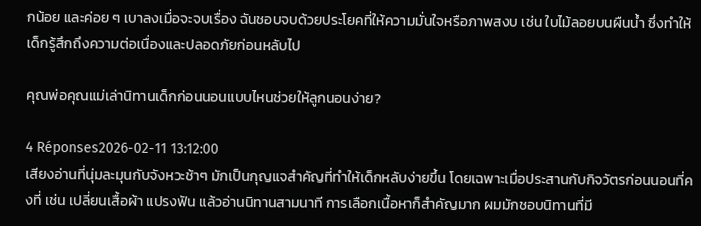กน้อย และค่อย ๆ เบาลงเมื่อจะจบเรื่อง ฉันชอบจบด้วยประโยคที่ให้ความมั่นใจหรือภาพสงบ เช่น ใบไม้ลอยบนผืนน้ำ ซึ่งทำให้เด็กรู้สึกถึงความต่อเนื่องและปลอดภัยก่อนหลับไป

คุณพ่อคุณแม่เล่านิทานเด็กก่อนนอนแบบไหนช่วยให้ลูกนอนง่าย?

4 Réponses2026-02-11 13:12:00
เสียงอ่านที่นุ่มละมุนกับจังหวะช้าๆ มักเป็นกุญแจสำคัญที่ทำให้เด็กหลับง่ายขึ้น โดยเฉพาะเมื่อประสานกับกิจวัตรก่อนนอนที่คงที่ เช่น เปลี่ยนเสื้อผ้า แปรงฟัน แล้วอ่านนิทานสามนาที การเลือกเนื้อหาก็สำคัญมาก ผมมักชอบนิทานที่มี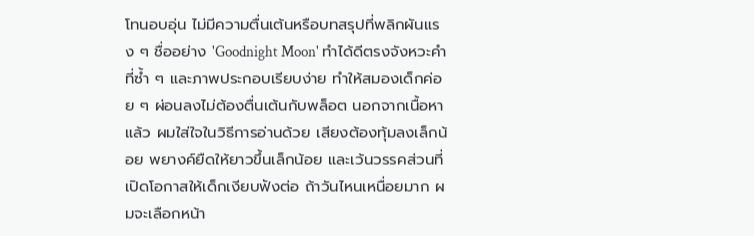โทนอบอุ่น ไม่มีความตื่นเต้นหรือบทสรุปที่พลิกผันแรง ๆ ชื่ออย่าง 'Goodnight Moon' ทำได้ดีตรงจังหวะคำที่ซ้ำ ๆ และภาพประกอบเรียบง่าย ทำให้สมองเด็กค่อย ๆ ผ่อนลงไม่ต้องตื่นเต้นกับพล็อต นอกจากเนื้อหาแล้ว ผมใส่ใจในวิธีการอ่านด้วย เสียงต้องทุ้มลงเล็กน้อย พยางค์ยืดให้ยาวขึ้นเล็กน้อย และเว้นวรรคส่วนที่เปิดโอกาสให้เด็กเงียบฟังต่อ ถ้าวันไหนเหนื่อยมาก ผมจะเลือกหน้า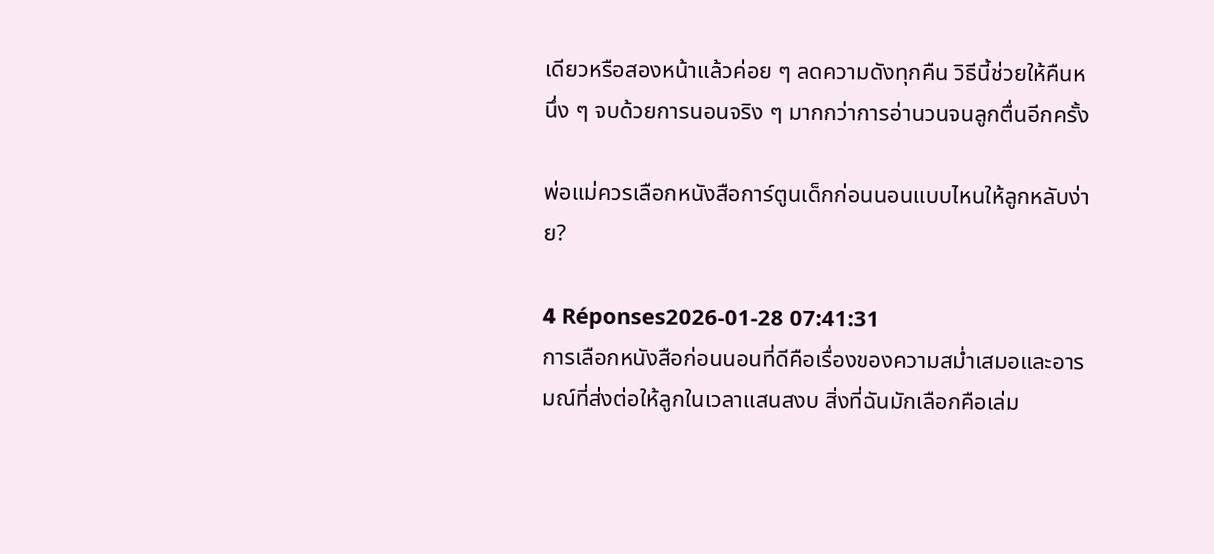เดียวหรือสองหน้าแล้วค่อย ๆ ลดความดังทุกคืน วิธีนี้ช่วยให้คืนหนึ่ง ๆ จบด้วยการนอนจริง ๆ มากกว่าการอ่านวนจนลูกตื่นอีกครั้ง

พ่อแม่ควรเลือกหนังสือการ์ตูนเด็กก่อนนอนแบบไหนให้ลูกหลับง่าย?

4 Réponses2026-01-28 07:41:31
การเลือกหนังสือก่อนนอนที่ดีคือเรื่องของความสม่ำเสมอและอารมณ์ที่ส่งต่อให้ลูกในเวลาแสนสงบ สิ่งที่ฉันมักเลือกคือเล่ม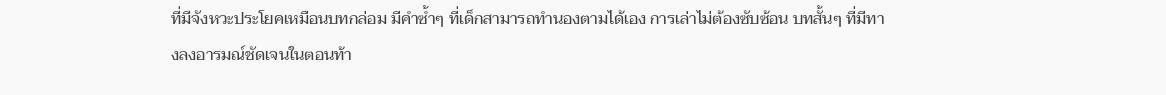ที่มีจังหวะประโยคเหมือนบทกล่อม มีคำซ้ำๆ ที่เด็กสามารถทำนองตามได้เอง การเล่าไม่ต้องซับซ้อน บทสั้นๆ ที่มีทางลงอารมณ์ชัดเจนในตอนท้า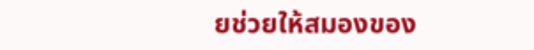ยช่วยให้สมองของ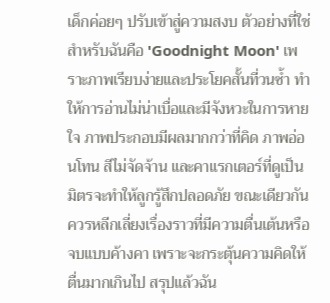เด็กค่อยๆ ปรับเข้าสู่ความสงบ ตัวอย่างที่ใช่สำหรับฉันคือ 'Goodnight Moon' เพราะภาพเรียบง่ายและประโยคสั้นที่วนซ้ำ ทำให้การอ่านไม่น่าเบื่อและมีจังหวะในการหายใจ ภาพประกอบมีผลมากกว่าที่คิด ภาพอ่อนโทน สีไม่จัดจ้าน และคาแรกเตอร์ที่ดูเป็นมิตรจะทำให้ลูกรู้สึกปลอดภัย ขณะเดียวกันควรหลีกเลี่ยงเรื่องราวที่มีความตื่นเต้นหรือจบแบบค้างคา เพราะจะกระตุ้นความคิดให้ตื่นมากเกินไป สรุปแล้วฉัน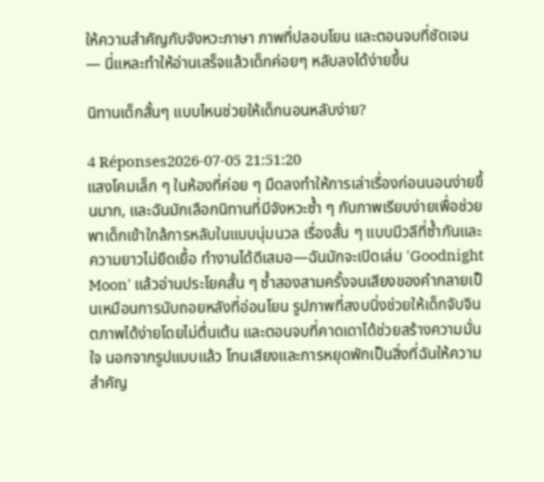ให้ความสำคัญกับจังหวะภาษา ภาพที่ปลอบโยน และตอนจบที่ชัดเจน — นี่แหละทำให้อ่านเสร็จแล้วเด็กค่อยๆ หลับลงได้ง่ายขึ้น

นิทานเด็กสั้นๆ แบบไหนช่วยให้เด็กนอนหลับง่าย?

4 Réponses2026-07-05 21:51:20
แสงโคมเล็ก ๆ ในห้องที่ค่อย ๆ มืดลงทำให้การเล่าเรื่องก่อนนอนง่ายขึ้นมาก, และฉันมักเลือกนิทานที่มีจังหวะซ้ำ ๆ กับภาพเรียบง่ายเพื่อช่วยพาเด็กเข้าใกล้การหลับในแบบนุ่มนวล เรื่องสั้น ๆ แบบมีวลีที่ซ้ำกันและความยาวไม่ยืดเยื้อ ทำงานได้ดีเสมอ—ฉันมักจะเปิดเล่ม 'Goodnight Moon' แล้วอ่านประโยคสั้น ๆ ซ้ำสองสามครั้งจนเสียงของคำกลายเป็นเหมือนการนับถอยหลังที่อ่อนโยน รูปภาพที่สงบนิ่งช่วยให้เด็กจับจินตภาพได้ง่ายโดยไม่ตื่นเต้น และตอนจบที่คาดเดาได้ช่วยสร้างความมั่นใจ นอกจากรูปแบบแล้ว โทนเสียงและการหยุดพักเป็นสิ่งที่ฉันให้ความสำคัญ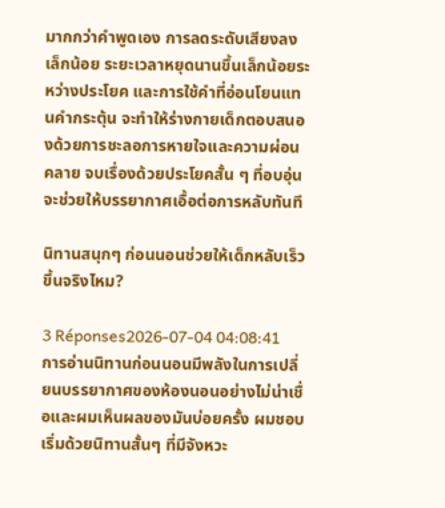มากกว่าคำพูดเอง การลดระดับเสียงลงเล็กน้อย ระยะเวลาหยุดนานขึ้นเล็กน้อยระหว่างประโยค และการใช้คำที่อ่อนโยนแทนคำกระตุ้น จะทำให้ร่างกายเด็กตอบสนองด้วยการชะลอการหายใจและความผ่อนคลาย จบเรื่องด้วยประโยคสั้น ๆ ที่อบอุ่น จะช่วยให้บรรยากาศเอื้อต่อการหลับทันที

นิทานสนุกๆ ก่อนนอนช่วยให้เด็กหลับเร็วขึ้นจริงไหม?

3 Réponses2026-07-04 04:08:41
การอ่านนิทานก่อนนอนมีพลังในการเปลี่ยนบรรยากาศของห้องนอนอย่างไม่น่าเชื่อและผมเห็นผลของมันบ่อยครั้ง ผมชอบเริ่มด้วยนิทานสั้นๆ ที่มีจังหวะ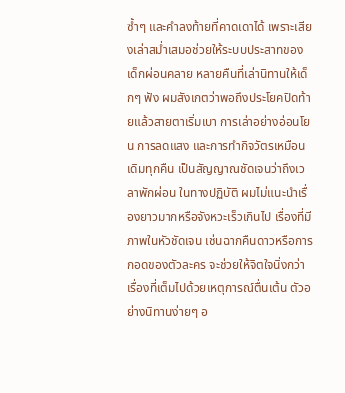ซ้ำๆ และคำลงท้ายที่คาดเดาได้ เพราะเสียงเล่าสม่ำเสมอช่วยให้ระบบประสาทของเด็กผ่อนคลาย หลายคืนที่เล่านิทานให้เด็กๆ ฟัง ผมสังเกตว่าพอถึงประโยคปิดท้ายแล้วสายตาเริ่มเบา การเล่าอย่างอ่อนโยน การลดแสง และการทำกิจวัตรเหมือนเดิมทุกคืน เป็นสัญญาณชัดเจนว่าถึงเวลาพักผ่อน ในทางปฏิบัติ ผมไม่แนะนำเรื่องยาวมากหรือจังหวะเร็วเกินไป เรื่องที่มีภาพในหัวชัดเจน เช่นฉากคืนดาวหรือการกอดของตัวละคร จะช่วยให้จิตใจนิ่งกว่าเรื่องที่เต็มไปด้วยเหตุการณ์ตื่นเต้น ตัวอย่างนิทานง่ายๆ อ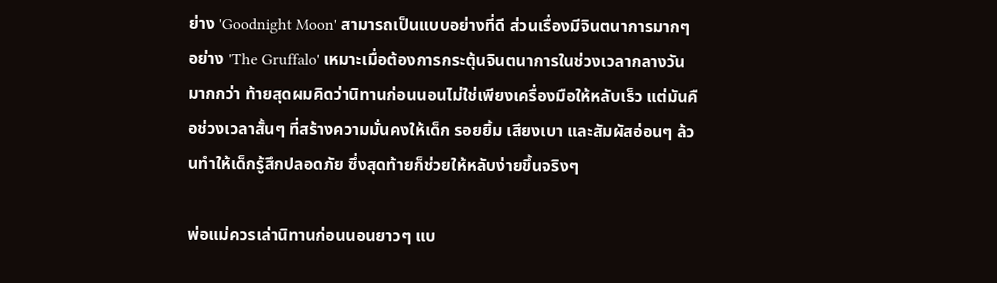ย่าง 'Goodnight Moon' สามารถเป็นแบบอย่างที่ดี ส่วนเรื่องมีจินตนาการมากๆ อย่าง 'The Gruffalo' เหมาะเมื่อต้องการกระตุ้นจินตนาการในช่วงเวลากลางวันมากกว่า ท้ายสุดผมคิดว่านิทานก่อนนอนไม่ใช่เพียงเครื่องมือให้หลับเร็ว แต่มันคือช่วงเวลาสั้นๆ ที่สร้างความมั่นคงให้เด็ก รอยยิ้ม เสียงเบา และสัมผัสอ่อนๆ ล้วนทำให้เด็กรู้สึกปลอดภัย ซึ่งสุดท้ายก็ช่วยให้หลับง่ายขึ้นจริงๆ

พ่อแม่ควรเล่านิทานก่อนนอนยาวๆ แบ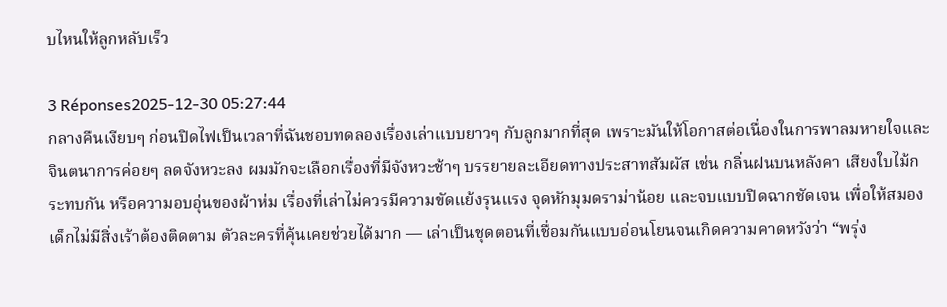บไหนให้ลูกหลับเร็ว

3 Réponses2025-12-30 05:27:44
กลางคืนเงียบๆ ก่อนปิดไฟเป็นเวลาที่ฉันชอบทดลองเรื่องเล่าแบบยาวๆ กับลูกมากที่สุด เพราะมันให้โอกาสต่อเนื่องในการพาลมหายใจและจินตนาการค่อยๆ ลดจังหวะลง ผมมักจะเลือกเรื่องที่มีจังหวะช้าๆ บรรยายละเอียดทางประสาทสัมผัส เช่น กลิ่นฝนบนหลังคา เสียงใบไม้กระทบกัน หรือความอบอุ่นของผ้าห่ม เรื่องที่เล่าไม่ควรมีความขัดแย้งรุนแรง จุดหักมุมดราม่าน้อย และจบแบบปิดฉากชัดเจน เพื่อให้สมองเด็กไม่มีสิ่งเร้าต้องติดตาม ตัวละครที่คุ้นเคยช่วยได้มาก — เล่าเป็นชุดตอนที่เชื่อมกันแบบอ่อนโยนจนเกิดความคาดหวังว่า “พรุ่ง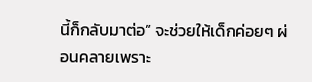นี้ก็กลับมาต่อ” จะช่วยให้เด็กค่อยๆ ผ่อนคลายเพราะ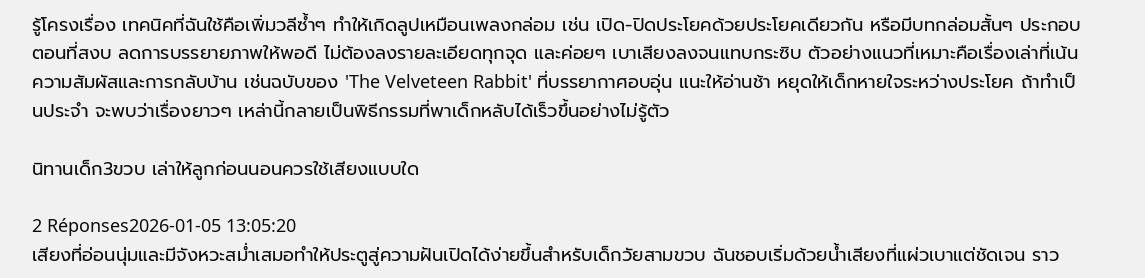รู้โครงเรื่อง เทคนิคที่ฉันใช้คือเพิ่มวลีซ้ำๆ ทำให้เกิดลูปเหมือนเพลงกล่อม เช่น เปิด-ปิดประโยคด้วยประโยคเดียวกัน หรือมีบทกล่อมสั้นๆ ประกอบตอนที่สงบ ลดการบรรยายภาพให้พอดี ไม่ต้องลงรายละเอียดทุกจุด และค่อยๆ เบาเสียงลงจนแทบกระซิบ ตัวอย่างแนวที่เหมาะคือเรื่องเล่าที่เน้นความสัมผัสและการกลับบ้าน เช่นฉบับของ 'The Velveteen Rabbit' ที่บรรยากาศอบอุ่น แนะให้อ่านช้า หยุดให้เด็กหายใจระหว่างประโยค ถ้าทำเป็นประจำ จะพบว่าเรื่องยาวๆ เหล่านี้กลายเป็นพิธีกรรมที่พาเด็กหลับได้เร็วขึ้นอย่างไม่รู้ตัว

นิทานเด็ก3ขวบ เล่าให้ลูกก่อนนอนควรใช้เสียงแบบใด

2 Réponses2026-01-05 13:05:20
เสียงที่อ่อนนุ่มและมีจังหวะสม่ำเสมอทำให้ประตูสู่ความฝันเปิดได้ง่ายขึ้นสำหรับเด็กวัยสามขวบ ฉันชอบเริ่มด้วยน้ำเสียงที่แผ่วเบาแต่ชัดเจน ราว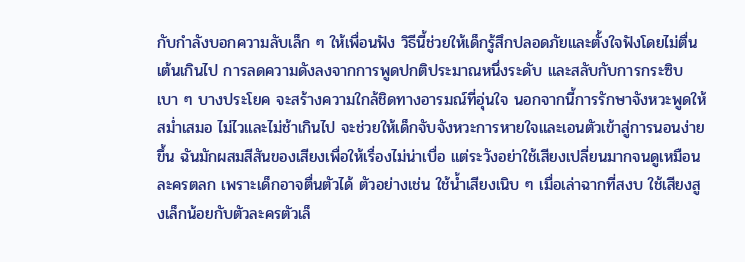กับกำลังบอกความลับเล็ก ๆ ให้เพื่อนฟัง วิธีนี้ช่วยให้เด็กรู้สึกปลอดภัยและตั้งใจฟังโดยไม่ตื่นเต้นเกินไป การลดความดังลงจากการพูดปกติประมาณหนึ่งระดับ และสลับกับการกระซิบเบา ๆ บางประโยค จะสร้างความใกล้ชิดทางอารมณ์ที่อุ่นใจ นอกจากนี้การรักษาจังหวะพูดให้สม่ำเสมอ ไม่ไวและไม่ช้าเกินไป จะช่วยให้เด็กจับจังหวะการหายใจและเอนตัวเข้าสู่การนอนง่ายขึ้น ฉันมักผสมสีสันของเสียงเพื่อให้เรื่องไม่น่าเบื่อ แต่ระวังอย่าใช้เสียงเปลี่ยนมากจนดูเหมือนละครตลก เพราะเด็กอาจตื่นตัวได้ ตัวอย่างเช่น ใช้น้ำเสียงเนิบ ๆ เมื่อเล่าฉากที่สงบ ใช้เสียงสูงเล็กน้อยกับตัวละครตัวเล็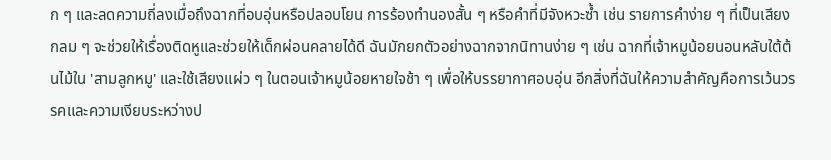ก ๆ และลดความถี่ลงเมื่อถึงฉากที่อบอุ่นหรือปลอบโยน การร้องทำนองสั้น ๆ หรือคำที่มีจังหวะซ้ำ เช่น รายการคำง่าย ๆ ที่เป็นเสียงกลม ๆ จะช่วยให้เรื่องติดหูและช่วยให้เด็กผ่อนคลายได้ดี ฉันมักยกตัวอย่างฉากจากนิทานง่าย ๆ เช่น ฉากที่เจ้าหมูน้อยนอนหลับใต้ต้นไม้ใน 'สามลูกหมู' และใช้เสียงแผ่ว ๆ ในตอนเจ้าหมูน้อยหายใจช้า ๆ เพื่อให้บรรยากาศอบอุ่น อีกสิ่งที่ฉันให้ความสำคัญคือการเว้นวรรคและความเงียบระหว่างป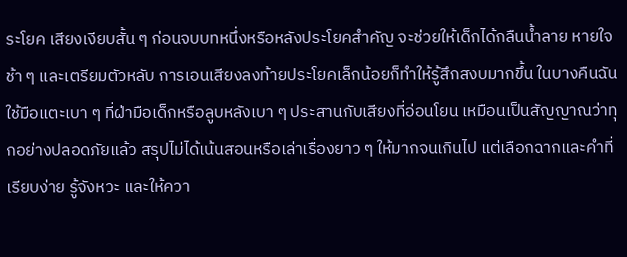ระโยค เสียงเงียบสั้น ๆ ก่อนจบบทหนึ่งหรือหลังประโยคสำคัญ จะช่วยให้เด็กได้กลืนน้ำลาย หายใจช้า ๆ และเตรียมตัวหลับ การเอนเสียงลงท้ายประโยคเล็กน้อยก็ทำให้รู้สึกสงบมากขึ้น ในบางคืนฉันใช้มือแตะเบา ๆ ที่ฝ่ามือเด็กหรือลูบหลังเบา ๆ ประสานกับเสียงที่อ่อนโยน เหมือนเป็นสัญญาณว่าทุกอย่างปลอดภัยแล้ว สรุปไม่ได้เน้นสอนหรือเล่าเรื่องยาว ๆ ให้มากจนเกินไป แต่เลือกฉากและคำที่เรียบง่าย รู้จังหวะ และให้ควา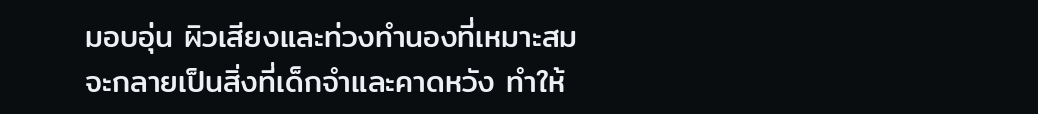มอบอุ่น ผิวเสียงและท่วงทำนองที่เหมาะสมจะกลายเป็นสิ่งที่เด็กจำและคาดหวัง ทำให้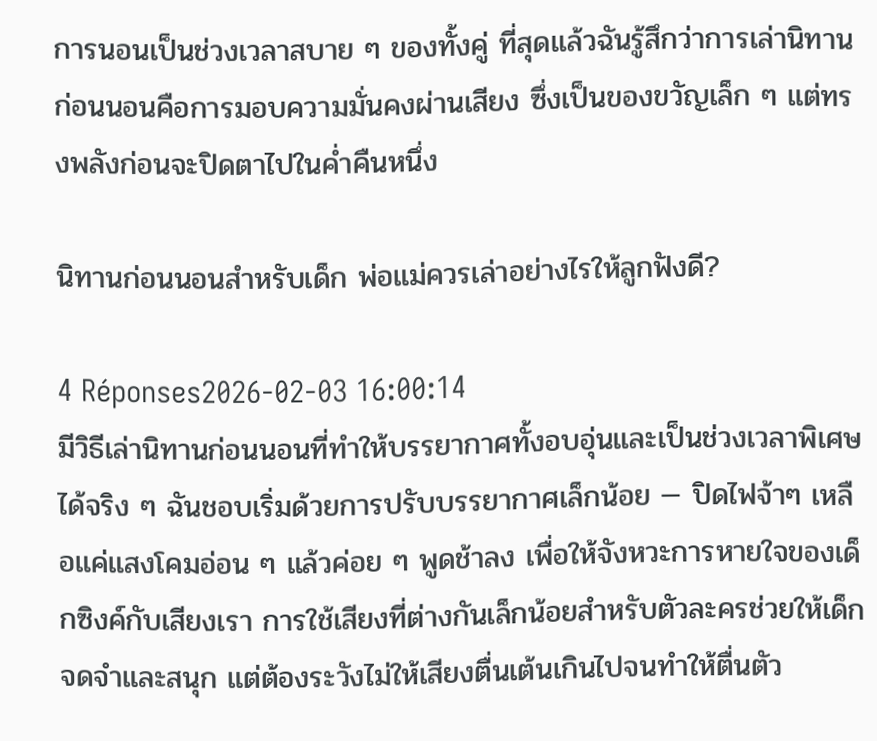การนอนเป็นช่วงเวลาสบาย ๆ ของทั้งคู่ ที่สุดแล้วฉันรู้สึกว่าการเล่านิทานก่อนนอนคือการมอบความมั่นคงผ่านเสียง ซึ่งเป็นของขวัญเล็ก ๆ แต่ทรงพลังก่อนจะปิดตาไปในค่ำคืนหนึ่ง

นิทานก่อนนอนสำหรับเด็ก พ่อแม่ควรเล่าอย่างไรให้ลูกฟังดี?

4 Réponses2026-02-03 16:00:14
มีวิธีเล่านิทานก่อนนอนที่ทำให้บรรยากาศทั้งอบอุ่นและเป็นช่วงเวลาพิเศษได้จริง ๆ ฉันชอบเริ่มด้วยการปรับบรรยากาศเล็กน้อย — ปิดไฟจ้าๆ เหลือแค่แสงโคมอ่อน ๆ แล้วค่อย ๆ พูดช้าลง เพื่อให้จังหวะการหายใจของเด็กซิงค์กับเสียงเรา การใช้เสียงที่ต่างกันเล็กน้อยสำหรับตัวละครช่วยให้เด็กจดจำและสนุก แต่ต้องระวังไม่ให้เสียงตื่นเต้นเกินไปจนทำให้ตื่นตัว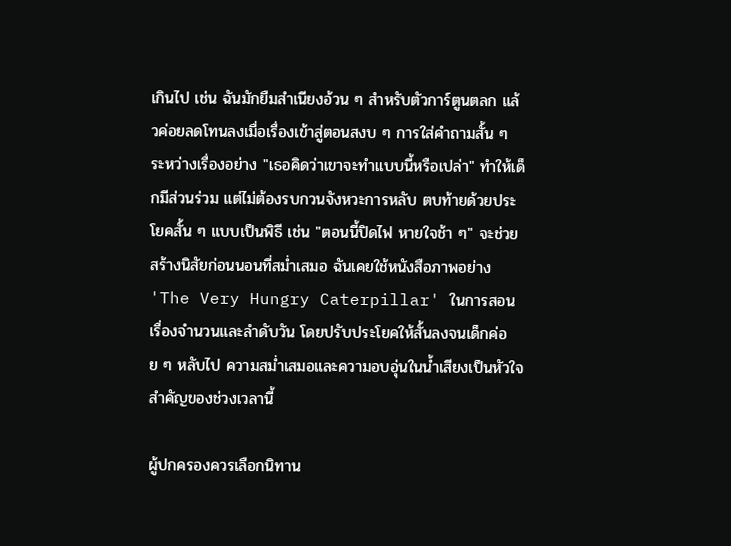เกินไป เช่น ฉันมักยืมสำเนียงอ้วน ๆ สำหรับตัวการ์ตูนตลก แล้วค่อยลดโทนลงเมื่อเรื่องเข้าสู่ตอนสงบ ๆ การใส่คำถามสั้น ๆ ระหว่างเรื่องอย่าง "เธอคิดว่าเขาจะทำแบบนี้หรือเปล่า" ทำให้เด็กมีส่วนร่วม แต่ไม่ต้องรบกวนจังหวะการหลับ ตบท้ายด้วยประโยคสั้น ๆ แบบเป็นพิธี เช่น "ตอนนี้ปิดไฟ หายใจช้า ๆ" จะช่วยสร้างนิสัยก่อนนอนที่สม่ำเสมอ ฉันเคยใช้หนังสือภาพอย่าง 'The Very Hungry Caterpillar' ในการสอนเรื่องจำนวนและลำดับวัน โดยปรับประโยคให้สั้นลงจนเด็กค่อย ๆ หลับไป ความสม่ำเสมอและความอบอุ่นในน้ำเสียงเป็นหัวใจสำคัญของช่วงเวลานี้

ผู้ปกครองควรเลือกนิทาน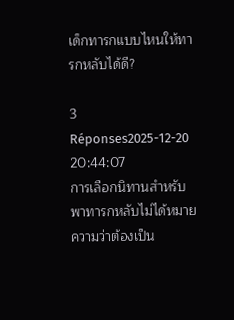เด็กทารกแบบไหนให้ทารกหลับได้ดี?

3 Réponses2025-12-20 20:44:07
การเลือกนิทานสำหรับพาทารกหลับไม่ได้หมายความว่าต้องเป็น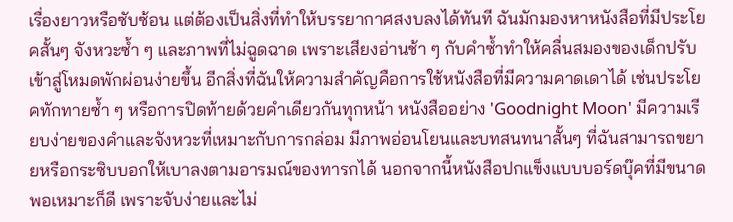เรื่องยาวหรือซับซ้อน แต่ต้องเป็นสิ่งที่ทำให้บรรยากาศสงบลงได้ทันที ฉันมักมองหาหนังสือที่มีประโยคสั้นๆ จังหวะซ้ำ ๆ และภาพที่ไม่ฉูดฉาด เพราะเสียงอ่านช้า ๆ กับคำซ้ำทำให้คลื่นสมองของเด็กปรับเข้าสู่โหมดพักผ่อนง่ายขึ้น อีกสิ่งที่ฉันให้ความสำคัญคือการใช้หนังสือที่มีความคาดเดาได้ เช่นประโยคทักทายซ้ำ ๆ หรือการปิดท้ายด้วยคำเดียวกันทุกหน้า หนังสืออย่าง 'Goodnight Moon' มีความเรียบง่ายของคำและจังหวะที่เหมาะกับการกล่อม มีภาพอ่อนโยนและบทสนทนาสั้นๆ ที่ฉันสามารถขยายหรือกระซิบบอกให้เบาลงตามอารมณ์ของทารกได้ นอกจากนี้หนังสือปกแข็งแบบบอร์ดบุ๊คที่มีขนาดพอเหมาะก็ดี เพราะจับง่ายและไม่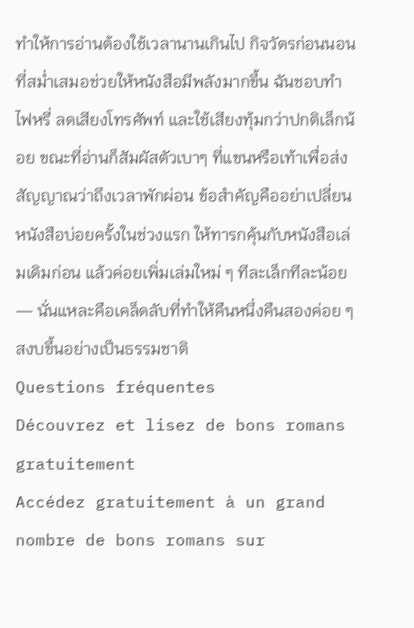ทำให้การอ่านต้องใช้เวลานานเกินไป กิจวัตรก่อนนอนที่สม่ำเสมอช่วยให้หนังสือมีพลังมากขึ้น ฉันชอบทำไฟหรี่ ลดเสียงโทรศัพท์ และใช้เสียงทุ้มกว่าปกติเล็กน้อย ขณะที่อ่านก็สัมผัสตัวเบาๆ ที่แขนหรือเท้าเพื่อส่งสัญญาณว่าถึงเวลาพักผ่อน ข้อสำคัญคืออย่าเปลี่ยนหนังสือบ่อยครั้งในช่วงแรก ให้ทารกคุ้นกับหนังสือเล่มเดิมก่อน แล้วค่อยเพิ่มเล่มใหม่ ๆ ทีละเล็กทีละน้อย — นั่นแหละคือเคล็ดลับที่ทำให้คืนหนึ่งคืนสองค่อย ๆ สงบขึ้นอย่างเป็นธรรมชาติ
Questions fréquentes
Découvrez et lisez de bons romans gratuitement
Accédez gratuitement à un grand nombre de bons romans sur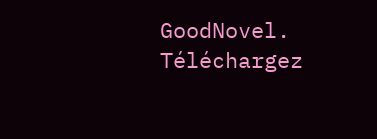GoodNovel. Téléchargez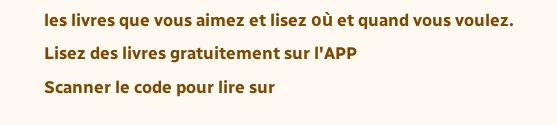les livres que vous aimez et lisez où et quand vous voulez.
Lisez des livres gratuitement sur l'APP
Scanner le code pour lire sur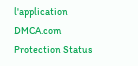l'application
DMCA.com Protection Status